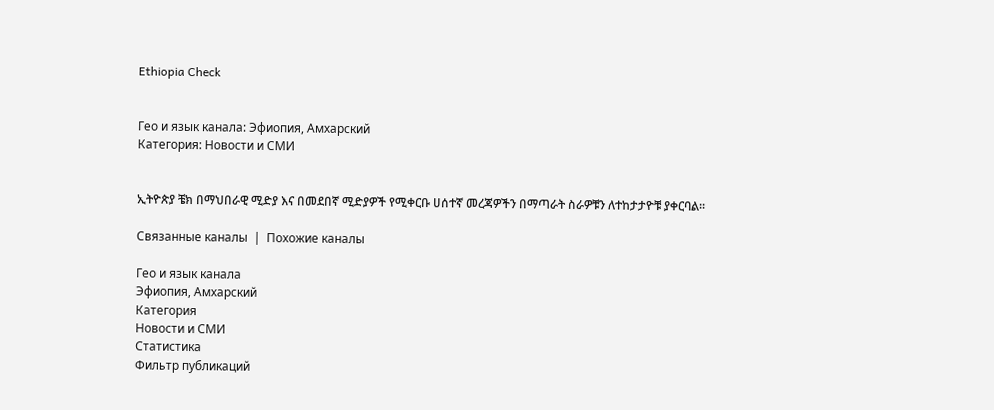Ethiopia Check


Гео и язык канала: Эфиопия, Амхарский
Категория: Новости и СМИ


ኢትዮጵያ ቼክ በማህበራዊ ሚድያ እና በመደበኛ ሚድያዎች የሚቀርቡ ሀሰተኛ መረጃዎችን በማጣራት ስራዎቹን ለተከታታዮቹ ያቀርባል።

Связанные каналы  |  Похожие каналы

Гео и язык канала
Эфиопия, Амхарский
Категория
Новости и СМИ
Статистика
Фильтр публикаций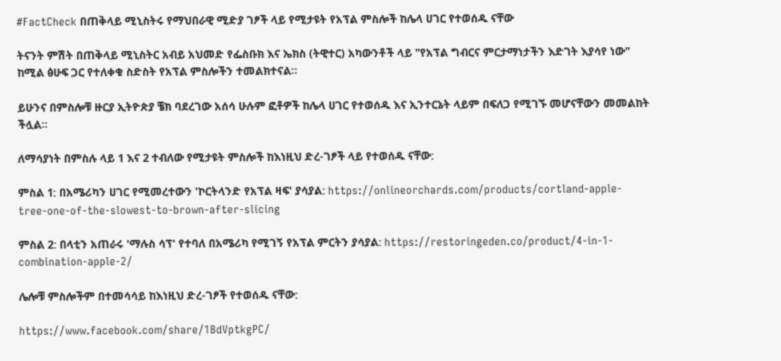#FactCheck በጠቅላይ ሚኒስትሩ የማህበራዊ ሚድያ ገፆች ላይ የሚታዩት የአፕል ምስሎች ከሌላ ሀገር የተወሰዱ ናቸው

ትናንት ምሽት በጠቅላይ ሚኒስትር አብይ አህመድ የፌስቡክ እና ኤክስ (ትዊተር) አካውንቶች ላይ "የአፕል ግብርና ምርታማነታችን እድገት እያሳየ ነው" ከሚል ፅሁፍ ጋር የተለቀቁ ስድስት የአፕል ምስሎችን ተመልክተናል።

ይሁንና በምስሎቹ ዙርያ ኢትዮጵያ ቼክ ባደረገው አሰሳ ሁሉም ፎቶዎች ከሌላ ሀገር የተወሰዱ እና ኢንተርኔት ላይም በፍለጋ የሚገኙ መሆናቸውን መመልከት ችሏል።

ለማሳያነት በምስሉ ላይ 1 እና 2 ተብለው የሚታዩት ምስሎች ከእነዚህ ድረ-ገፆች ላይ የተወሰዱ ናቸው:

ምስል 1: በአሜሪካን ሀገር የሚመረተውን 'ኮርትላንድ የአፕል ዛፍ' ያሳያል: https://onlineorchards.com/products/cortland-apple-tree-one-of-the-slowest-to-brown-after-slicing

ምስል 2: በላቲን አጠራሩ 'ማሉስ ሳፕ' የተባለ በአሜሪካ የሚገኝ የአፕል ምርትን ያሳያል: https://restoringeden.co/product/4-in-1-combination-apple-2/

ሌሎቹ ምስሎችም በተመሳሳይ ከእነዚህ ድረ-ገፆች የተወሰዱ ናቸው:

https://www.facebook.com/share/1BdVptkgPC/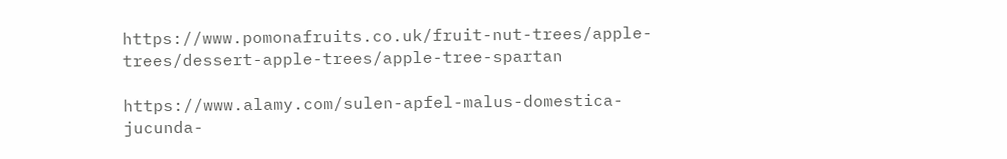https://www.pomonafruits.co.uk/fruit-nut-trees/apple-trees/dessert-apple-trees/apple-tree-spartan

https://www.alamy.com/sulen-apfel-malus-domestica-jucunda-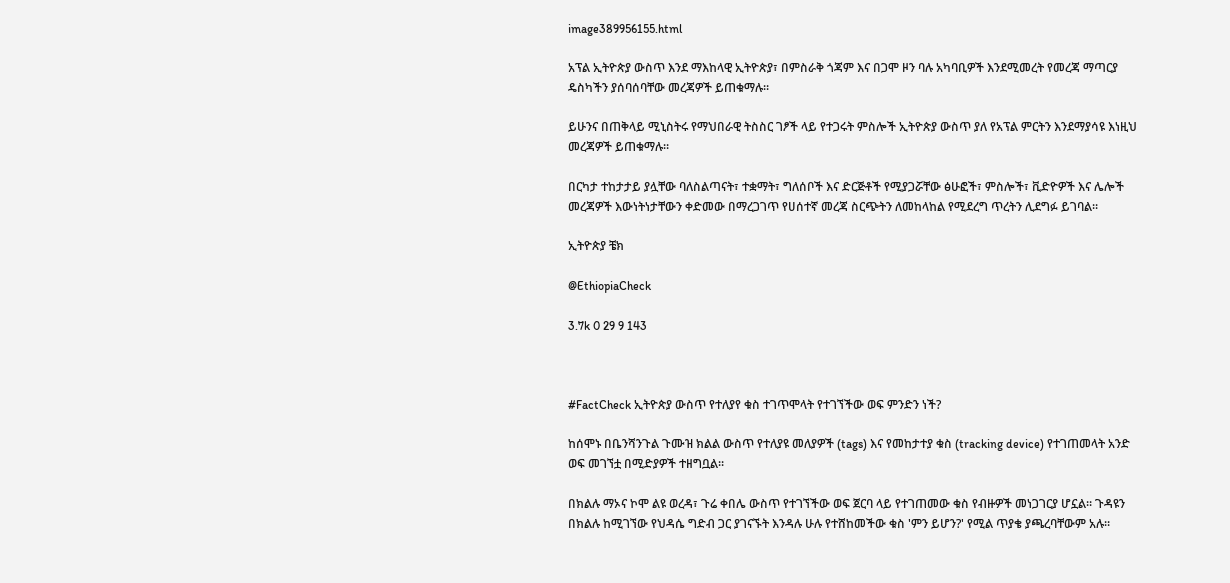image389956155.html

አፕል ኢትዮጵያ ውስጥ እንደ ማእከላዊ ኢትዮጵያ፣ በምስራቅ ጎጃም እና በጋሞ ዞን ባሉ አካባቢዎች እንደሚመረት የመረጃ ማጣርያ ዴስካችን ያሰባሰባቸው መረጃዎች ይጠቁማሉ።

ይሁንና በጠቅላይ ሚኒስትሩ የማህበራዊ ትስስር ገፆች ላይ የተጋሩት ምስሎች ኢትዮጵያ ውስጥ ያለ የአፕል ምርትን እንደማያሳዩ እነዚህ መረጃዎች ይጠቁማሉ።

በርካታ ተከታታይ ያሏቸው ባለስልጣናት፣ ተቋማት፣ ግለሰቦች እና ድርጅቶች የሚያጋሯቸው ፅሁፎች፣ ምስሎች፣ ቪድዮዎች እና ሌሎች መረጃዎች እውነትነታቸውን ቀድመው በማረጋገጥ የሀሰተኛ መረጃ ስርጭትን ለመከላከል የሚደረግ ጥረትን ሊደግፉ ይገባል።

ኢትዮጵያ ቼክ

@EthiopiaCheck

3.7k 0 29 9 143



#FactCheck ኢትዮጵያ ውስጥ የተለያየ ቁስ ተገጥሞላት የተገኘችው ወፍ ምንድን ነች?

ከሰሞኑ በቤንሻንጉል ጉሙዝ ክልል ውስጥ የተለያዩ መለያዎች (tags) እና የመከታተያ ቁስ (tracking device) የተገጠመላት አንድ ወፍ መገኘቷ በሚድያዎች ተዘግቧል።

በክልሉ ማኦና ኮሞ ልዩ ወረዳ፣ ጉሬ ቀበሌ ውስጥ የተገኘችው ወፍ ጀርባ ላይ የተገጠመው ቁስ የብዙዎች መነጋገርያ ሆኗል። ጉዳዩን በክልሉ ከሚገኘው የህዳሴ ግድብ ጋር ያገናኙት እንዳሉ ሁሉ የተሸከመችው ቁስ 'ምን ይሆን?' የሚል ጥያቄ ያጫረባቸውም አሉ።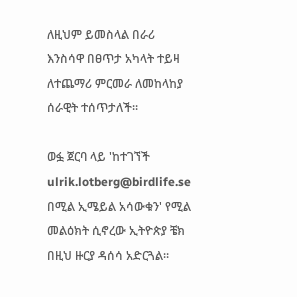ለዚህም ይመስላል በራሪ እንስሳዋ በፀጥታ አካላት ተይዛ ለተጨማሪ ምርመራ ለመከላከያ ሰራዊት ተሰጥታለች።

ወፏ ጀርባ ላይ 'ከተገኘች ulrik.lotberg@birdlife.se በሚል ኢሜይል አሳውቁን' የሚል መልዕክት ሲኖረው ኢትዮጵያ ቼክ በዚህ ዙርያ ዳሰሳ አድርጓል።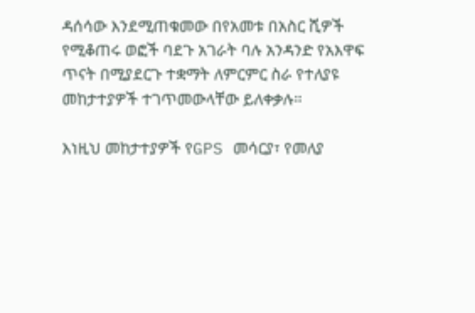ዳሰሳው እንደሚጠቁመው በየአመቱ በአስር ሺዎች የሚቆጠሩ ወፎች ባደጉ አገራት ባሉ አንዳንድ የአእዋፍ ጥናት በሚያደርጉ ተቋማት ለምርምር ስራ የተለያዩ መከታተያዎች ተገጥመውላቸው ይለቀቃሉ።

እነዚህ መከታተያዎች የGPS መሳርያ፣ የመለያ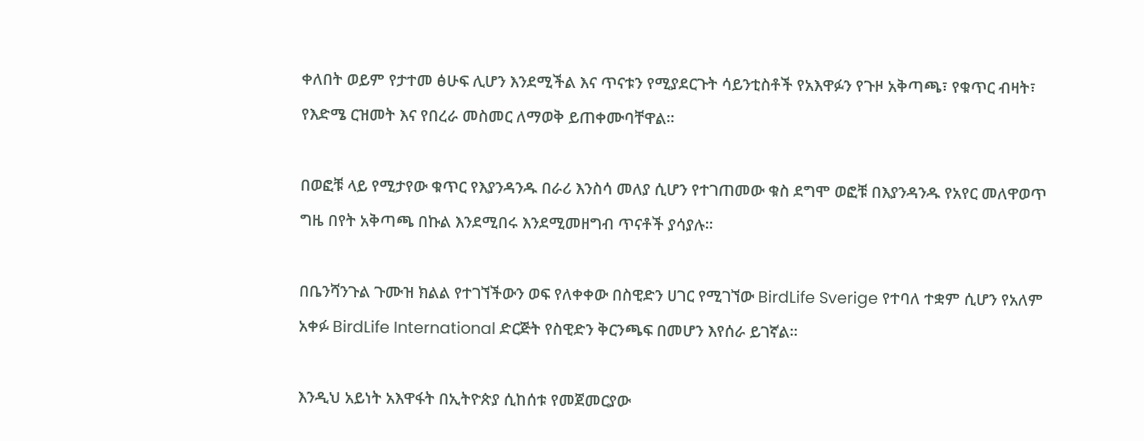ቀለበት ወይም የታተመ ፅሁፍ ሊሆን እንደሚችል እና ጥናቱን የሚያደርጉት ሳይንቲስቶች የአእዋፉን የጉዞ አቅጣጫ፣ የቁጥር ብዛት፣ የእድሜ ርዝመት እና የበረራ መስመር ለማወቅ ይጠቀሙባቸዋል።

በወፎቹ ላይ የሚታየው ቁጥር የእያንዳንዱ በራሪ እንስሳ መለያ ሲሆን የተገጠመው ቁስ ደግሞ ወፎቹ በእያንዳንዱ የአየር መለዋወጥ ግዜ በየት አቅጣጫ በኩል እንደሚበሩ እንደሚመዘግብ ጥናቶች ያሳያሉ።

በቤንሻንጉል ጉሙዝ ክልል የተገኘችውን ወፍ የለቀቀው በስዊድን ሀገር የሚገኘው BirdLife Sverige የተባለ ተቋም ሲሆን የአለም አቀፉ BirdLife International ድርጅት የስዊድን ቅርንጫፍ በመሆን እየሰራ ይገኛል።

እንዲህ አይነት አእዋፋት በኢትዮጵያ ሲከሰቱ የመጀመርያው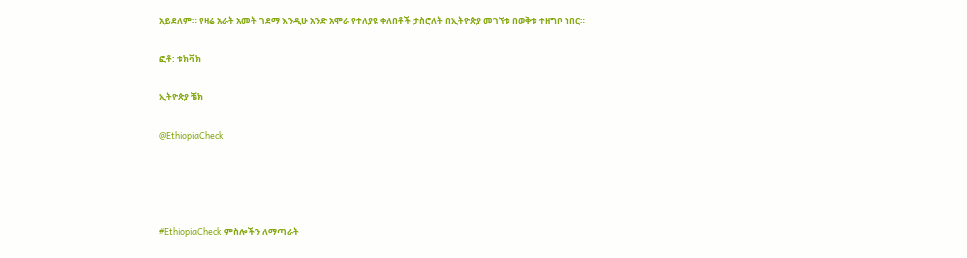አይደለም። የዛሬ አራት አመት ገደማ እንዲሁ አንድ አሞራ የተለያዩ ቀለበቶች ታስሮለት በኢትዮጵያ መገኘቱ በወቅቱ ተዘግቦ ነበር።

ፎቶ: ቱክቫክ

ኢትዮጵያ ቼክ

@EthiopiaCheck




#EthiopiaCheck ምስሎችን ለማጣራት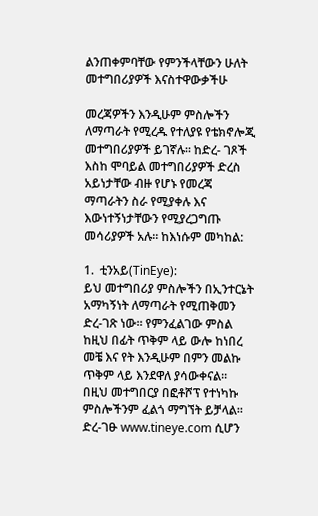ልንጠቀምባቸው የምንችላቸውን ሁለት መተግበሪያዎች እናስተዋውቃችሁ

መረጃዎችን እንዲሁም ምስሎችን ለማጣራት የሚረዱ የተለያዩ የቴክኖሎጂ መተግበሪያዎች ይገኛሉ። ከድረ- ገጾች እስከ ሞባይል መተግበሪያዎች ድረስ አይነታቸው ብዙ የሆኑ የመረጃ ማጣራትን ስራ የሚያቀሉ እና እውነተኝነታቸውን የሚያረጋግጡ መሳሪያዎች አሉ። ከእነሱም መካከል:

1.  ቲንአይ(TinEye):
ይህ መተግበሪያ ምስሎችን በኢንተርኔት አማካኝነት ለማጣራት የሚጠቅመን ድረ-ገጽ ነው። የምንፈልገው ምስል ከዚህ በፊት ጥቅም ላይ ውሎ ከነበረ መቼ እና የት እንዲሁም በምን መልኩ ጥቅም ላይ እንደዋለ ያሳውቀናል። በዚህ መተግበርያ በፎቶሾፕ የተነካኩ ምስሎችንም ፈልጎ ማግኘት ይቻላል። ድረ-ገፁ www.tineye.com ሲሆን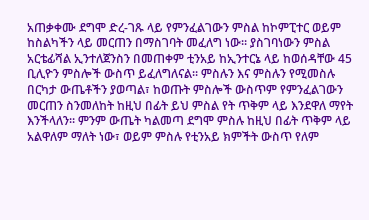አጠቃቀሙ ደግሞ ድረ-ገጹ ላይ የምንፈልገውን ምስል ከኮምፒተር ወይም ከስልካችን ላይ መርጠን በማስገባት መፈለግ ነው። ያስገባነውን ምስል አርቴፊሻል ኢንተለጀንስን በመጠቀም ቲንአይ ከኢንተርኔ ላይ ከወሰዳቸው 45 ቢሊዮን ምስሎች ውስጥ ይፈለግለናል። ምስሉን እና ምስሉን የሚመስሉ በርካታ ውጤቶችን ያወጣል፣ ከወጡት ምስሎች ውስጥም የምንፈልገውን መርጠን ስንመለከት ከዚህ በፊት ይህ ምስል የት ጥቅም ላይ እንደዋለ ማየት እንችላለን። ምንም ውጤት ካልመጣ ደግሞ ምስሉ ከዚህ በፊት ጥቅም ላይ አልዋለም ማለት ነው፣ ወይም ምስሉ የቲንአይ ክምችት ውስጥ የለም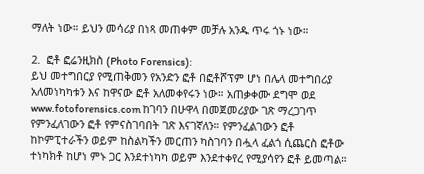ማለት ነው። ይህን መሳሪያ በነጻ መጠቀም መቻሉ አንዱ ጥሩ ጎኑ ነው።

2.  ፎቶ ፎሬንዚክስ (Photo Forensics):
ይህ መተግበርያ የሚጠቅመን የአንድን ፎቶ በፎቶሾፕም ሆነ በሌላ መተግበሪያ አለመነካካቱን እና ከዋናው ፎቶ አለመቀየሩን ነው። አጠቃቀሙ ደግሞ ወደ www.fotoforensics.com ከገባን በሁዋላ በመጀመሪያው ገጽ ማረጋገጥ የምንፈለገውን ፎቶ የምናስገባበት ገጽ እናገኛለን። የምንፈልገውን ፎቶ ከኮምፒተራችን ወይም ከስልካችን መርጠን ካስገባን በሗላ ፈልጎ ሲጨርስ ፎቶው ተነካክቶ ከሆነ ምኑ ጋር እንደተነካካ ወይም እንደተቀየረ የሚያሳየን ፎቶ ይመጣል።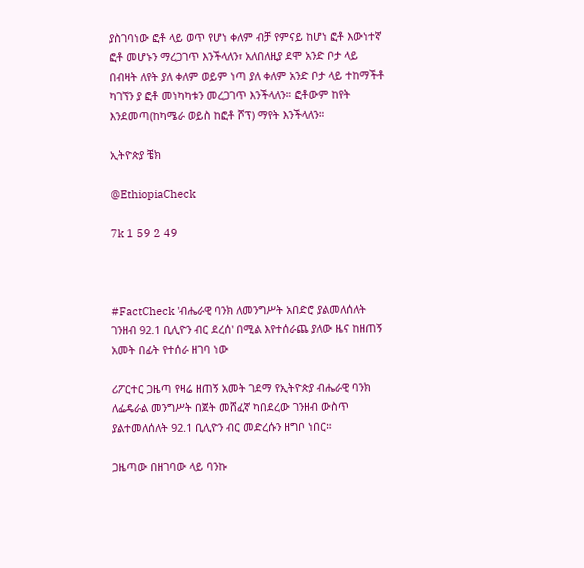ያስገባነው ፎቶ ላይ ወጥ የሆነ ቀለም ብቻ የምናይ ከሆነ ፎቶ እውነተኛ ፎቶ መሆኑን ማረጋገጥ እንችላለን፣ አለበለዚያ ደሞ አንድ ቦታ ላይ በብዛት ለየት ያለ ቀለም ወይም ነጣ ያለ ቀለም አንድ ቦታ ላይ ተከማችቶ ካገኘን ያ ፎቶ መነካካቱን መረጋገጥ እንችላለን። ፎቶውም ከየት እንደመጣ(ከካሜራ ወይስ ከፎቶ ሾፕ) ማየት እንችላለን።

ኢትዮጵያ ቼክ

@EthiopiaCheck

7k 1 59 2 49



#FactCheck 'ብሔራዊ ባንክ ለመንግሥት አበድሮ ያልመለሰለት ገንዘብ 92.1 ቢሊዮን ብር ደረሰ' በሚል እየተሰራጨ ያለው ዜና ከዘጠኝ አመት በፊት የተሰራ ዘገባ ነው

ሪፖርተር ጋዜጣ የዛሬ ዘጠኝ አመት ገደማ የኢትዮጵያ ብሔራዊ ባንክ ለፌዴራል መንግሥት በጀት መሸፈኛ ካበደረው ገንዘብ ውስጥ ያልተመለሰለት 92.1 ቢሊዮን ብር መድረሱን ዘግቦ ነበር።

ጋዜጣው በዘገባው ላይ ባንኩ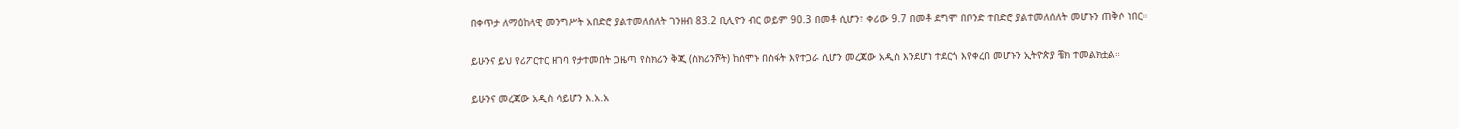በቀጥታ ለማዕከላዊ መንግሥት አበድሮ ያልተመለሰለት ገንዘብ 83.2 ቢሊዮን ብር ወይም 90.3 በመቶ ሲሆን፣ ቀሪው 9.7 በመቶ ደግሞ በቦንድ ተበድሮ ያልተመለሰለት መሆኑን ጠቅሶ ነበር።

ይሁንና ይህ የሪፖርተር ዘገባ የታተመበት ጋዜጣ የስክሪን ቅጂ (ስክሪንሾት) ከሰሞኑ በስፋት እየተጋራ ሲሆን መረጃው አዲስ እንደሆነ ተደርጎ እየቀረበ መሆኑን ኢትዮጵያ ቼክ ተመልክቷል።

ይሁንና መረጃው አዲስ ሳይሆን እ.አ.አ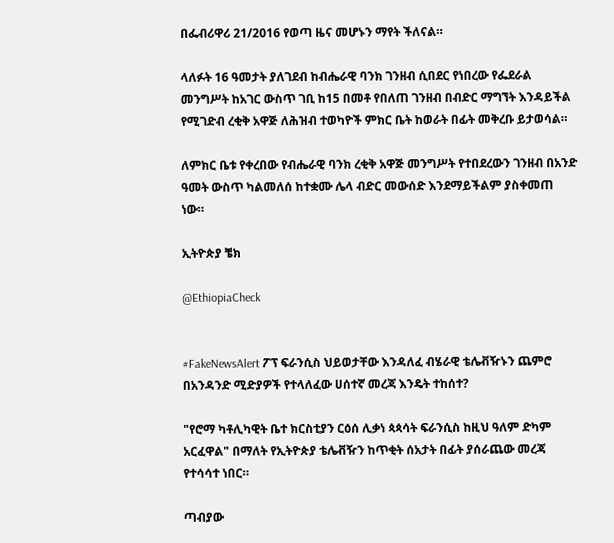በፌብሪዋሪ 21/2016 የወጣ ዜና መሆኑን ማየት ችለናል።

ላለፉት 16 ዓመታት ያለገደብ ከብሔራዊ ባንክ ገንዘብ ሲበደር የነበረው የፌደራል መንግሥት ከአገር ውስጥ ገቢ ከ15 በመቶ የበለጠ ገንዘብ በብድር ማግኘት እንዳይችል የሚገድብ ረቂቅ አዋጅ ለሕዝብ ተወካዮች ምክር ቤት ከወራት በፊት መቅረቡ ይታወሳል።

ለምክር ቤቱ የቀረበው የብሔራዊ ባንክ ረቂቅ አዋጅ መንግሥት የተበደረውን ገንዘብ በአንድ ዓመት ውስጥ ካልመለሰ ከተቋሙ ሌላ ብድር መውሰድ እንደማይችልም ያስቀመጠ ነው።

ኢትዮጵያ ቼክ

@EthiopiaCheck


#FakeNewsAlert ፖፕ ፍራንሲስ ህይወታቸው እንዳለፈ ብሄራዊ ቴሌቭዥኑን ጨምሮ በአንዳንድ ሚድያዎች የተላለፈው ሀሰተኛ መረጃ እንዴት ተከሰተ?

"የሮማ ካቶሊካዊት ቤተ ክርስቲያን ርዕሰ ሊቃነ ጳጳሳት ፍራንሲስ ከዚህ ዓለም ድካም አርፈዋል" በማለት የኢትዮጵያ ቴሌቭዥን ከጥቂት ሰአታት በፊት ያሰራጨው መረጃ የተሳሳተ ነበር።

ጣብያው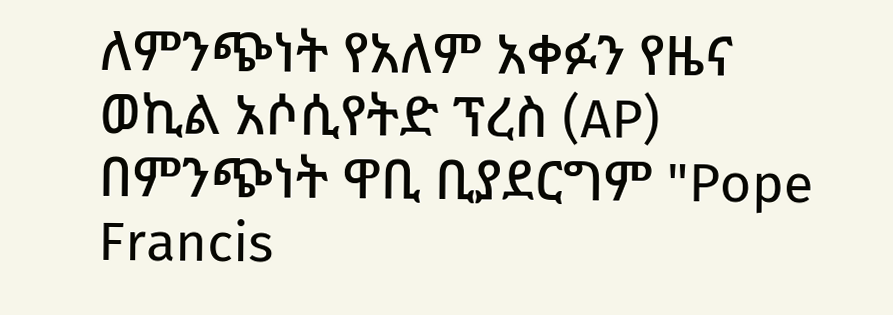ለምንጭነት የአለም አቀፉን የዜና ወኪል አሶሲየትድ ፕረስ (AP) በምንጭነት ዋቢ ቢያደርግም "Pope Francis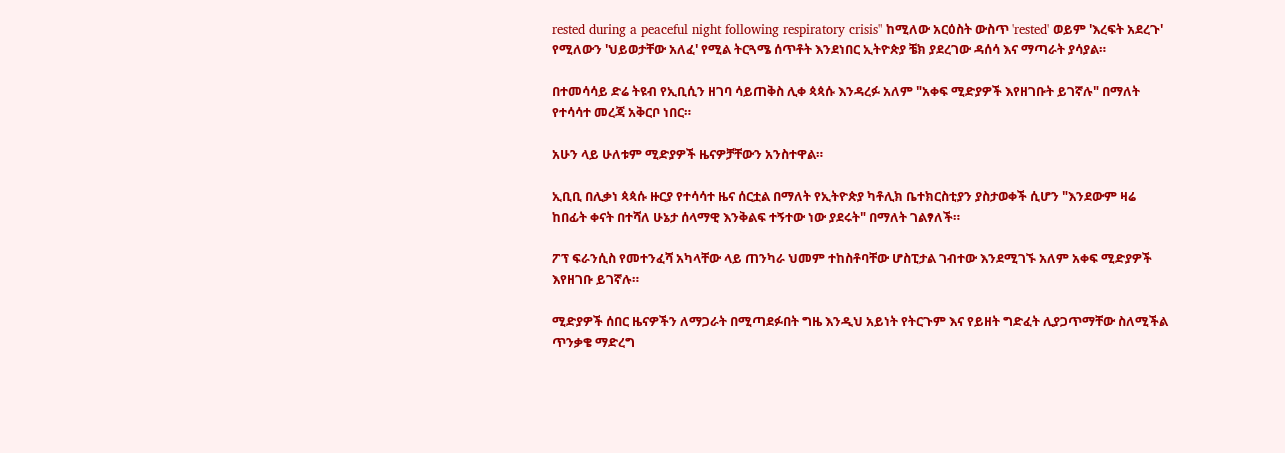rested during a peaceful night following respiratory crisis" ከሚለው አርዕስት ውስጥ 'rested' ወይም 'እረፍት አደረጉ' የሚለውን 'ህይወታቸው አለፈ' የሚል ትርጓሜ ሰጥቶት እንደነበር ኢትዮጵያ ቼክ ያደረገው ዳሰሳ እና ማጣራት ያሳያል።

በተመሳሳይ ድሬ ትዩብ የኢቢሲን ዘገባ ሳይጠቅስ ሊቀ ጳጳሱ እንዳረፉ አለም "አቀፍ ሚድያዎች እየዘገቡት ይገኛሉ" በማለት የተሳሳተ መረጃ አቅርቦ ነበር።

አሁን ላይ ሁለቱም ሚድያዎች ዜናዎቻቸውን አንስተዋል።

ኢቢቢ በሊቃነ ጳጳሱ ዙርያ የተሳሳተ ዜና ሰርቷል በማለት የኢትዮጵያ ካቶሊክ ቤተክርስቲያን ያስታወቀች ሲሆን "እንደውም ዛሬ ከበፊት ቀናት በተሻለ ሁኔታ ሰላማዊ እንቅልፍ ተኝተው ነው ያደሩት" በማለት ገልፃለች።

ፖፕ ፍራንሲስ የመተንፈሻ አካላቸው ላይ ጠንካራ ህመም ተከስቶባቸው ሆስፒታል ገብተው እንደሚገኙ አለም አቀፍ ሚድያዎች እየዘገቡ ይገኛሉ።

ሚድያዎች ሰበር ዜናዎችን ለማጋራት በሚጣደፉበት ግዜ እንዲህ አይነት የትርጉም እና የይዘት ግድፈት ሊያጋጥማቸው ስለሚችል ጥንቃቄ ማድረግ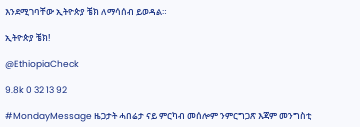እንደሚገባቸው ኢትዮጵያ ቼክ ለማሳሰብ ይወዳል።

ኢትዮጵያ ቼክ!

@EthiopiaCheck

9.8k 0 32 13 92

#MondayMessage ዜጋታት ሓበሬታ ናይ ምርካብ መሰሎም ንምርግጋጽ እጃም መንግስቲ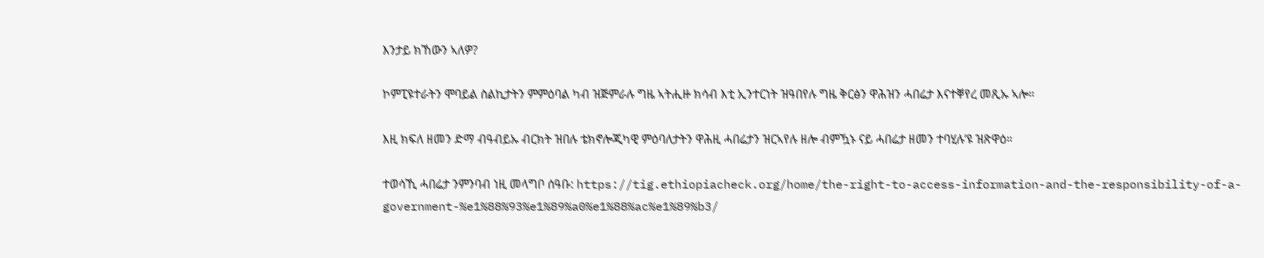እንታይ ክኸውን ኣለዎ?

ኮምፒዩተራትን ሞባይል ስልኪታትን ምምዕባል ካብ ዝጅምራሉ ግዜ ኣትሒዙ ክሳብ እቲ ኢንተርነት ዝዓበየሉ ግዜ ቅርፅን ዋሕዝን ሓበሬታ እናተቐየረ መጺኡ ኣሎ።

እዚ ክፍለ ዘመን ድማ ብዓብይኡ ብርክት ዝበሉ ቴክኖሎጂካዊ ምዕባለታትን ዋሕዚ ሓበሬታን ዝርኣየሉ ዘሎ ብምዃኑ ናይ ሓበሬታ ዘመን ተባሂሉ’ዩ ዝጽዋዕ።

ተወሳኺ ሓበሬታ ንምንባብ ነዚ መላግቦ ሰዓቡ: https://tig.ethiopiacheck.org/home/the-right-to-access-information-and-the-responsibility-of-a-government-%e1%88%93%e1%89%a0%e1%88%ac%e1%89%b3/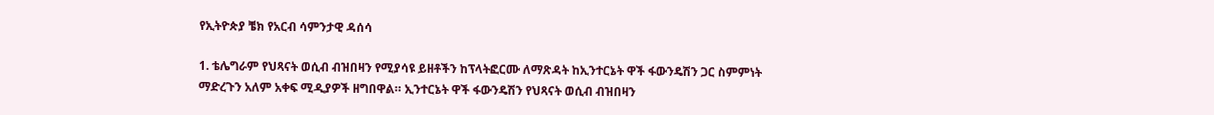የኢትዮጵያ ቼክ የአርብ ሳምንታዊ ዳሰሳ

1. ቴሌግራም የህጻናት ወሲብ ብዝበዛን የሚያሳዩ ይዘቶችን ከፕላትፎርሙ ለማጽዳት ከኢንተርኔት ዋች ፋውንዴሽን ጋር ስምምነት ማድረጉን አለም አቀፍ ሚዲያዎች ዘግበዋል። ኢንተርኔት ዋች ፋውንዴሽን የህጻናት ወሲብ ብዝበዛን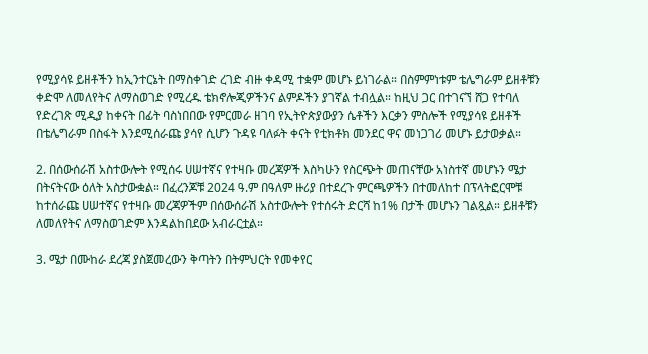የሚያሳዩ ይዘቶችን ከኢንተርኔት በማስቀገድ ረገድ ብዙ ቀዳሚ ተቋም መሆኑ ይነገራል። በስምምነቱም ቴሌግራም ይዘቶቹን ቀድሞ ለመለየትና ለማስወገድ የሚረዱ ቴክኖሎጂዎችንና ልምዶችን ያገኛል ተብሏል። ከዚህ ጋር በተገናኘ ሸጋ የተባለ የድረገጽ ሚዲያ ከቀናት በፊት ባስነበበው የምርመራ ዘገባ የኢትዮጵያውያን ሴቶችን እርቃን ምስሎች የሚያሳዩ ይዘቶች በቴሌግራም በስፋት እንደሚሰራጩ ያሳየ ሲሆን ጉዳዩ ባለፉት ቀናት የቲክቶክ መንደር ዋና መነጋገሪ መሆኑ ይታወቃል።

2. በሰውሰራሽ አስተውሎት የሚሰሩ ሀሠተኛና የተዛቡ መረጃዎች እስካሁን የስርጭት መጠናቸው አነስተኛ መሆኑን ሜታ በትናትናው ዕለት አስታውቋል። በፈረንጆቹ 2024 ዓ.ም በዓለም ዙሪያ በተደረጉ ምርጫዎችን በተመለከተ በፕላትፎርሞቹ ከተሰራጩ ሀሠተኛና የተዛቡ መረጃዎችም በሰውሰራሽ አስተውሎት የተሰሩት ድርሻ ከ1% በታች መሆኑን ገልጿል። ይዘቶቹን ለመለየትና ለማስወገድም እንዳልከበደው አብራርቷል።

3. ሜታ በሙከራ ደረጃ ያስጀመረውን ቅጣትን በትምህርት የመቀየር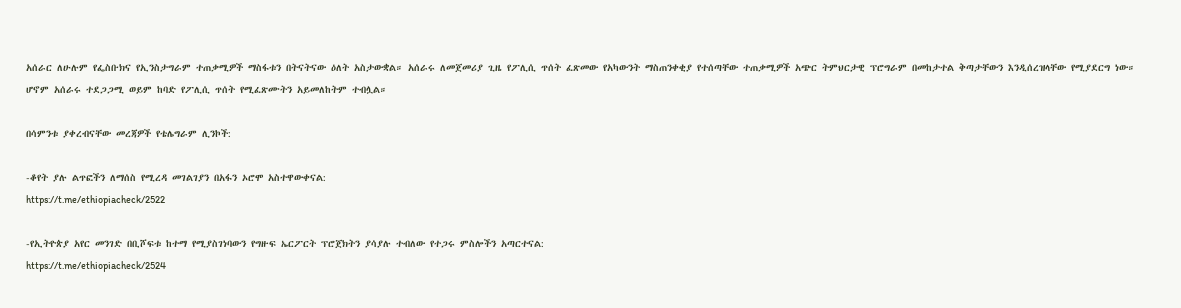አሰራር ለሁሉም የፌስቡክና የኢንስታግራም ተጠቃሚዎች ማስፋቱን በትናትናው ዕለት አስታውቋል። አሰራሩ ለመጀመሪያ ጊዜ የፖሊሲ ጥሰት ፈጽመው የአካውንት ማስጠንቀቂያ የተሰጣቸው ተጠቃሚዎች አጭር ትምህርታዊ ፕሮግራም በመከታተል ቅጣታቸውን እንዲሰረዝላቸው የሚያደርግ ነው። ሆኖም አሰራሩ ተደጋጋሚ ወይም ከባድ የፖሊሲ ጥሰት የሚፈጽሙትን አይመለከትም ተብሏል።

በሳምንቱ ያቀረብናቸው መረጃዎች የቴሌግራም ሊንኮች:

-ቆየት ያሉ ልጥፎችን ለማሰስ የሚረዳ መገልገያን በአፋን ኦሮሞ አስተዋውቀናል:
https://t.me/ethiopiacheck/2522

-የኢትዮጵያ አየር መንገድ በቢሾፍቱ ከተማ የሚያስገነባውን የግዙፍ ኤርፖርት ፕሮጀክትን ያሳያሉ ተብለው የተጋሩ ምስሎችን አጣርተናል:
https://t.me/ethiopiacheck/2524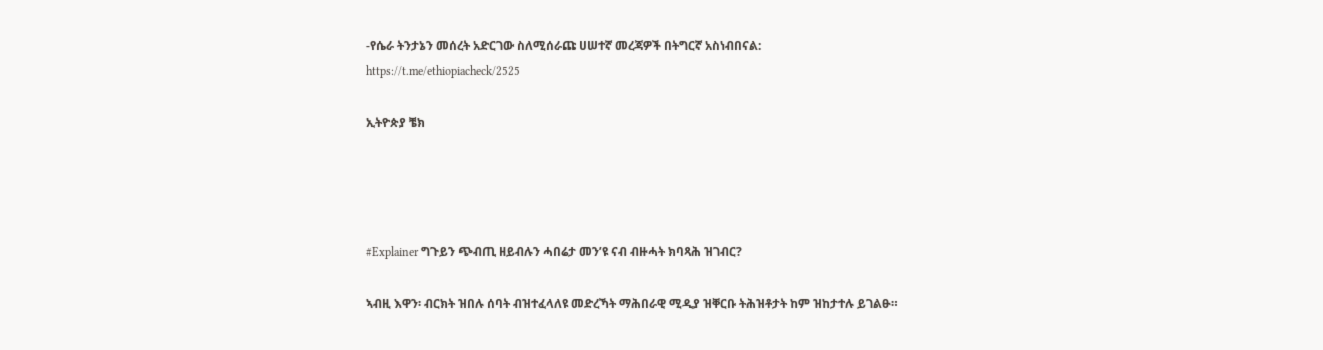-የሴራ ትንታኔን መሰረት አድርገው ስለሚሰራጩ ሀሠተኛ መረጃዎች በትግርኛ አስነብበናል:
https://t.me/ethiopiacheck/2525

ኢትዮጵያ ቼክ




#Explainer ግጉይን ጭብጢ ዘይብሉን ሓበሬታ መን’ዩ ናብ ብዙሓት ክባጻሕ ዝገብር?

ኣብዚ እዋን፡ ብርክት ዝበሉ ሰባት ብዝተፈላለዩ መድረኻት ማሕበራዊ ሚዲያ ዝቐርቡ ትሕዝቶታት ከም ዝከታተሉ ይገልፁ።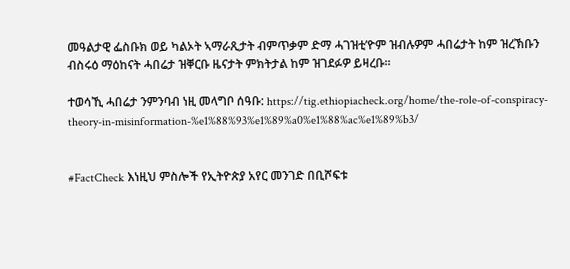መዓልታዊ ፌስቡክ ወይ ካልኦት ኣማራጺታት ብምጥቃም ድማ ሓገዝቲ’ዮም ዝብሉዎም ሓበሬታት ከም ዝረኽቡን ብስሩዕ ማዕከናት ሓበሬታ ዝቐርቡ ዜናታት ምክትታል ከም ዝገደፉዎ ይዛረቡ።

ተወሳኺ ሓበሬታ ንምንባብ ነዚ መላግቦ ሰዓቡ: https://tig.ethiopiacheck.org/home/the-role-of-conspiracy-theory-in-misinformation-%e1%88%93%e1%89%a0%e1%88%ac%e1%89%b3/


#FactCheck እነዚህ ምስሎች የኢትዮጵያ አየር መንገድ በቢሾፍቱ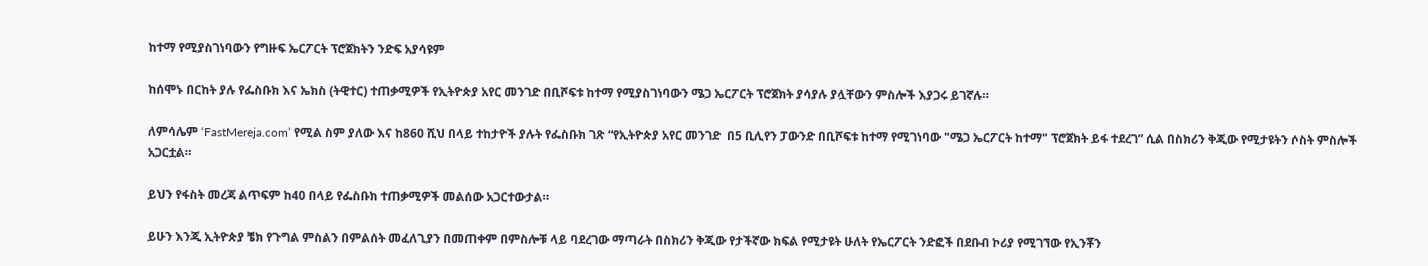ከተማ የሚያስገነባውን የግዙፍ ኤርፖርት ፕሮጀክትን ንድፍ አያሳዩም

ከሰሞኑ በርከት ያሉ የፌስቡክ እና ኤክስ (ትዊተር) ተጠቃሚዎች የኢትዮጵያ አየር መንገድ በቢሾፍቱ ከተማ የሚያስገነባውን ሜጋ ኤርፖርት ፕሮጀክት ያሳያሉ ያሏቸውን ምስሎች እያጋሩ ይገኛሉ።

ለምሳሌም ‘FastMereja.com’ የሚል ስም ያለው እና ከ860 ሺህ በላይ ተከታዮች ያሉት የፌስቡክ ገጽ “የኢትዮጵያ አየር መንገድ  በ5 ቢሊየን ፓውንድ በቢሾፍቱ ከተማ የሚገነባው "ሜጋ ኤርፖርት ከተማ" ፕሮጀክት ይፋ ተደረገ” ሲል በስክሪን ቅጂው የሚታዩትን ሶስት ምስሎች አጋርቷል።

ይህን የፋስት መረጃ ልጥፍም ከ40 በላይ የፌስቡክ ተጠቃሚዎች መልሰው አጋርተውታል።

ይሁን እንጂ ኢትዮጵያ ቼክ የጉግል ምስልን በምልሰት መፈለጊያን በመጠቀም በምስሎቹ ላይ ባደረገው ማጣራት በስክሪን ቅጂው የታችኛው ክፍል የሚታዩት ሁለት የኤርፖርት ንድፎች በደቡብ ኮሪያ የሚገኘው የኢንቾን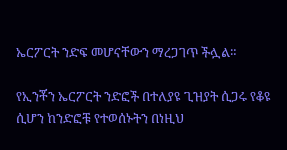ኤርፖርት ንድፍ መሆናቸውን ማረጋገጥ ችሏል።

የኢንቾን ኤርፖርት ንድፎች በተለያዩ ጊዝያት ሲጋሩ የቆዩ ሲሆን ከንድፎቹ የተወሰኑትን በነዚህ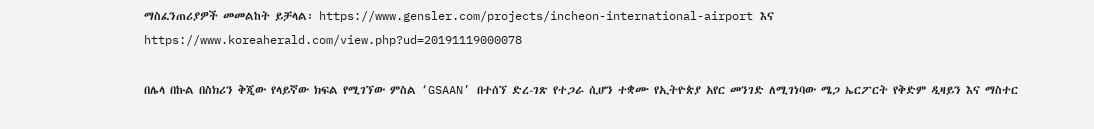ማስፈንጠሪያዎች መመልከት ይቻላል፡ https://www.gensler.com/projects/incheon-international-airport እና https://www.koreaherald.com/view.php?ud=20191119000078

በሌላ በኩል በስክሪን ቅጂው የላይኛው ክፍል የሚገኘው ምስል ‘GSAAN’ በተሰኘ ድረ-ገጽ የተጋራ ሲሆን ተቋሙ የኢትዮጵያ አየር መንገድ ለሚገነባው ሜጋ ኤርፖርት የቅድም ዲዛይን እና ማስተር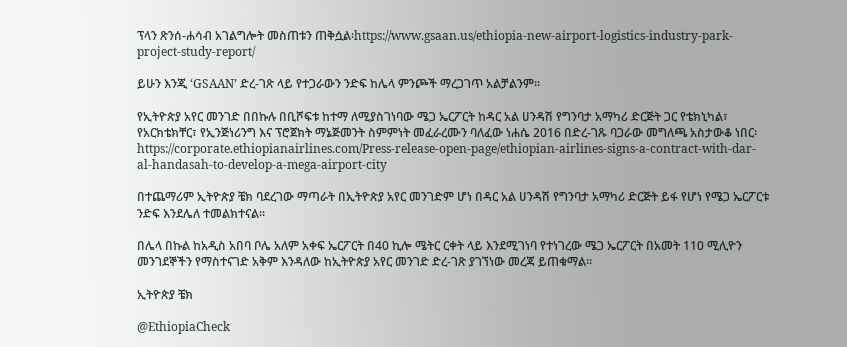ፕላን ጽንሰ-ሐሳብ አገልግሎት መስጠቱን ጠቅሷል፡https://www.gsaan.us/ethiopia-new-airport-logistics-industry-park-project-study-report/

ይሁን እንጂ ‘GSAAN’ ድረ-ገጽ ላይ የተጋራውን ንድፍ ከሌላ ምንጮች ማረጋገጥ አልቻልንም።

የኢትዮጵያ አየር መንገድ በበኩሉ በቢሾፍቱ ከተማ ለሚያስገነባው ሜጋ ኤርፖርት ከዳር አል ሀንዳሽ የግንባታ አማካሪ ድርጅት ጋር የቴክኒካል፣ የአርክቴክቸር፣ የኢንጅነሪንግ እና ፕሮጀክት ማኔጅመንት ስምምነት መፈራረሙን ባለፈው ነሐሴ 2016 በድረ-ገጹ ባጋራው መግለጫ አስታውቆ ነበር፡ https://corporate.ethiopianairlines.com/Press-release-open-page/ethiopian-airlines-signs-a-contract-with-dar-al-handasah-to-develop-a-mega-airport-city

በተጨማሪም ኢትዮጵያ ቼክ ባደረገው ማጣራት በኢትዮጵያ አየር መንገድም ሆነ በዳር አል ሀንዳሽ የግንባታ አማካሪ ድርጅት ይፋ የሆነ የሜጋ ኤርፖርቱ ንድፍ እንደሌለ ተመልክተናል።

በሌላ በኩል ከአዲስ አበባ ቦሌ አለም አቀፍ ኤርፖርት በ40 ኪሎ ሜትር ርቀት ላይ እንደሚገነባ የተነገረው ሜጋ ኤርፖርት በአመት 110 ሚሊዮን መንገደኞችን የማስተናገድ አቅም እንዳለው ከኢትዮጵያ አየር መንገድ ድረ-ገጽ ያገኘነው መረጃ ይጠቁማል።

ኢትዮጵያ ቼክ

@EthiopiaCheck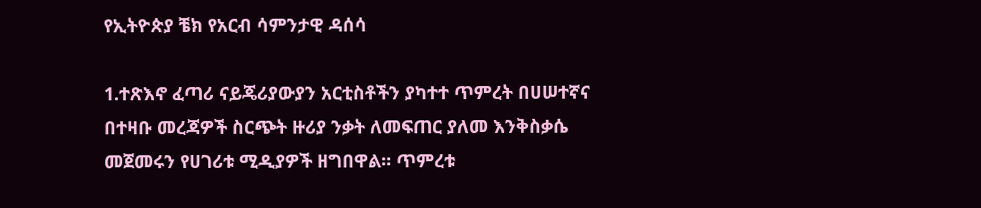የኢትዮጵያ ቼክ የአርብ ሳምንታዊ ዳሰሳ

1.ተጽእኖ ፈጣሪ ናይጄሪያውያን አርቲስቶችን ያካተተ ጥምረት በሀሠተኛና በተዛቡ መረጃዎች ስርጭት ዙሪያ ንቃት ለመፍጠር ያለመ እንቅስቃሴ መጀመሩን የሀገሪቱ ሚዲያዎች ዘግበዋል። ጥምረቱ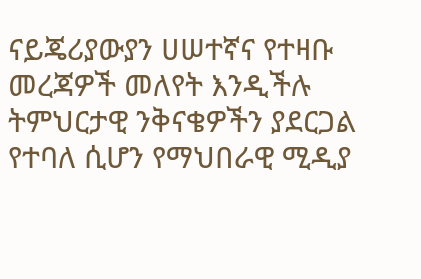ናይጄሪያውያን ሀሠተኛና የተዛቡ መረጃዎች መለየት እንዲችሉ ትምህርታዊ ንቅናቄዎችን ያደርጋል የተባለ ሲሆን የማህበራዊ ሚዲያ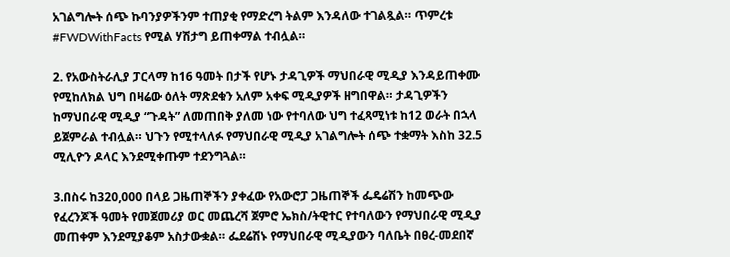አገልግሎት ሰጭ ኩባንያዎችንም ተጠያቂ የማድረግ ትልም እንዳለው ተገልጿል። ጥምረቱ #FWDWithFacts የሚል ሃሽታግ ይጠቀማል ተብሏል።

2. የአውስትራሊያ ፓርላማ ከ16 ዓመት በታች የሆኑ ታዳጊዎች ማህበራዊ ሚዲያ እንዳይጠቀሙ የሚከለክል ህግ በዛሬው ዕለት ማጽደቁን አለም አቀፍ ሚዲያዎች ዘግበዋል። ታዳጊዎችን ከማህበራዊ ሚዲያ “ጉዳት” ለመጠበቅ ያለመ ነው የተባለው ህግ ተፈጻሚነቱ ከ12 ወራት በኋላ ይጀምራል ተብሏል። ህጉን የሚተላለፉ የማህበራዊ ሚዲያ አገልግሎት ሰጭ ተቋማት እስከ 32.5 ሚሊዮን ዶላር እንደሚቀጡም ተደንግጓል።

3.በስሩ ከ320,000 በላይ ጋዜጠኞችን ያቀፈው የአውሮፓ ጋዜጠኞች ፌዴሬሽን ከመጭው የፈረንጆች ዓመት የመጀመሪያ ወር መጨረሻ ጀምሮ ኤክስ/ትዊተር የተባለውን የማህበራዊ ሚዲያ መጠቀም እንደሚያቆም አስታውቋል። ፌደሬሽኑ የማህበራዊ ሚዲያውን ባለቤት በፀረ-መደበኛ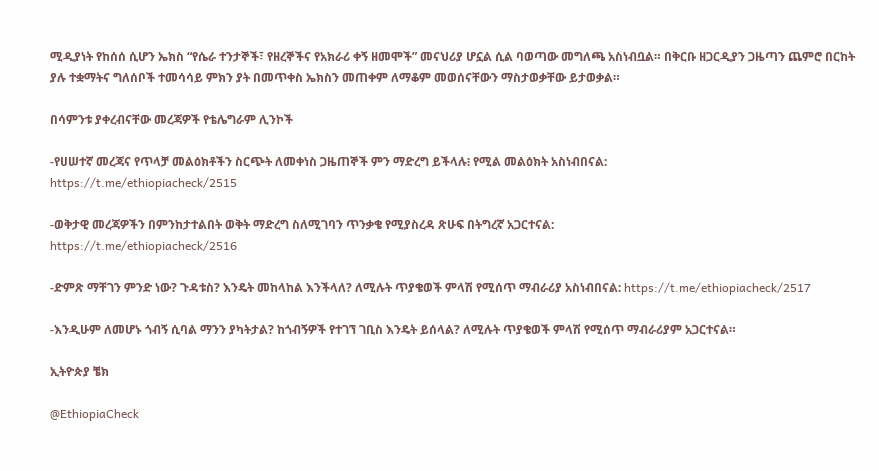ሚዲያነት የከሰሰ ሲሆን ኤክስ “የሴራ ተንታኞች፣ የዘረኞችና የአክራሪ ቀኝ ዘመሞች” መናህሪያ ሆኗል ሲል ባወጣው መግለጫ አስነብቧል። በቅርቡ ዘጋርዲያን ጋዜጣን ጨምሮ በርከት ያሉ ተቋማትና ግለሰቦች ተመሳሳይ ምክን ያት በመጥቀስ ኤክስን መጠቀም ለማቆም መወሰናቸውን ማስታወቃቸው ይታወቃል።

በሳምንቱ ያቀረብናቸው መረጃዎች የቴሌግራም ሊንኮች

-የሀሠተኛ መረጃና የጥላቻ መልዕክቶችን ስርጭት ለመቀነስ ጋዜጠኞች ምን ማድረግ ይችላሉ፧ የሚል መልዕክት አስነብበናል:
https://t.me/ethiopiacheck/2515

-ወቅታዊ መረጃዎችን በምንከታተልበት ወቅት ማድረግ ስለሚገባን ጥንቃቄ የሚያስረዳ ጽሁፍ በትግረኛ አጋርተናል:
https://t.me/ethiopiacheck/2516

-ድምጽ ማቸገን ምንድ ነው? ጉዳቱስ? እንዴት መከላከል እንችላለ? ለሚሉት ጥያቄወች ምላሽ የሚሰጥ ማብራሪያ አስነብበናል: https://t.me/ethiopiacheck/2517

-እንዲሁም ለመሆኑ ጎብኝ ሲባል ማንን ያካትታል? ከጎብኝዎች የተገኘ ገቢስ እንዴት ይሰላል? ለሚሉት ጥያቄወች ምላሽ የሚሰጥ ማብራሪያም አጋርተናል።

ኢትዮጵያ ቼክ

@EthiopiaCheck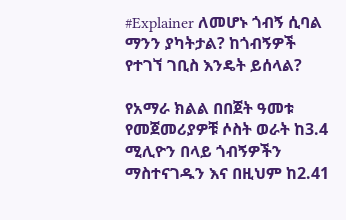#Explainer ለመሆኑ ጎብኝ ሲባል ማንን ያካትታል? ከጎብኝዎች የተገኘ ገቢስ እንዴት ይሰላል?

የአማራ ክልል በበጀት ዓመቱ የመጀመሪያዎቹ ሶስት ወራት ከ3.4 ሚሊዮን በላይ ጎብኝዎችን ማስተናገዱን እና በዚህም ከ2.41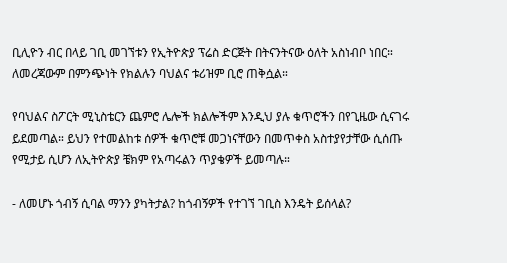ቢሊዮን ብር በላይ ገቢ መገኘቱን የኢትዮጵያ ፕሬስ ድርጅት በትናንትናው ዕለት አስነብቦ ነበር። ለመረጃውም በምንጭነት የክልሉን ባህልና ቱሪዝም ቢሮ ጠቅሷል።

የባህልና ስፖርት ሚኒስቴርን ጨምሮ ሌሎች ክልሎችም እንዲህ ያሉ ቁጥሮችን በየጊዜው ሲናገሩ ይደመጣል። ይህን የተመልከቱ ሰዎች ቁጥሮቹ መጋነናቸውን በመጥቀስ አስተያየታቸው ሲሰጡ የሚታይ ሲሆን ለኢትዮጵያ ቼክም የአጣሩልን ጥያቄዎች ይመጣሉ።

- ለመሆኑ ጎብኝ ሲባል ማንን ያካትታል? ከጎብኝዎች የተገኘ ገቢስ እንዴት ይሰላል?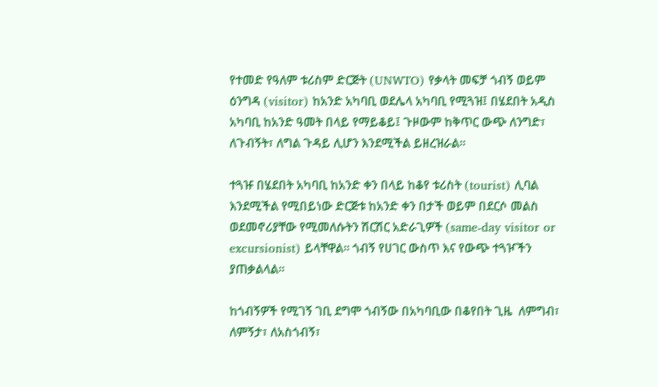የተመድ የዓለም ቱሪስም ድርጅት (UNWTO) የቃላት መፍቻ ጎብኝ ወይም ዕንግዳ (visitor) ከአንድ አካባቢ ወደሌላ አካባቢ የሚጓዝ፤ በሄደበት አዲስ አካባቢ ከአንድ ዓመት በላይ የማይቆይ፤ ጉዞውም ከቅጥር ውጭ ለንግድ፣ ለጉብኝት፣ ለግል ጉዳይ ሊሆን እንደሚችል ይዘረዝራል።

ተጓዡ በሄደበት አካባቢ ከአንድ ቀን በላይ ከቆየ ቱሪስት (tourist) ሊባል እንደሚችል የሚበይነው ድርጅቱ ከአንድ ቀን በታች ወይም በደርሶ መልስ ወደመኖሪያቸው የሚመለሱትን ሽርሽር አድራጊዎች (same-day visitor or excursionist) ይላቸዋል። ጎብኝ የሀገር ውስጥ እና የውጭ ተጓዦችን ያጠቃልላል።

ከጎብኝዎች የሚገኝ ገቢ ደግሞ ጎብኝው በአካባቢው በቆየበት ጊዜ  ለምግብ፣ ለምኝታ፣ ለአስጎብኝ፣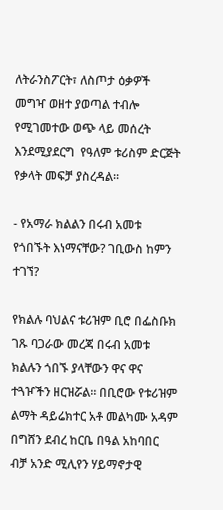ለትራንስፖርት፣ ለስጦታ ዕቃዎች መግዣ ወዘተ ያወጣል ተብሎ የሚገመተው ወጭ ላይ መሰረት እንደሚያደርግ  የዓለም ቱሪስም ድርጅት የቃላት መፍቻ ያስረዳል።

- የአማራ ክልልን በሩብ አመቱ የጎበኙት እነማናቸው? ገቢውስ ከምን ተገኘ?

የክልሉ ባህልና ቱሪዝም ቢሮ በፌስቡክ ገጹ ባጋራው መረጃ በሩብ አመቱ ክልሉን ጎበኙ ያላቸውን ዋና ዋና ተጓዦችን ዘርዝሯል። በቢሮው የቱሪዝም ልማት ዳይሬክተር አቶ መልካሙ አዳም በግሸን ደብረ ከርቤ በዓል አከባበር ብቻ አንድ ሚሊየን ሃይማኖታዊ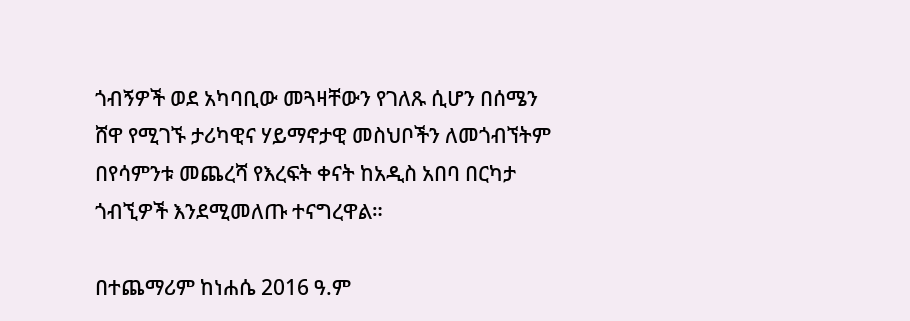ጎብኝዎች ወደ አካባቢው መጓዛቸውን የገለጹ ሲሆን በሰሜን ሸዋ የሚገኙ ታሪካዊና ሃይማኖታዊ መስህቦችን ለመጎብኘትም  በየሳምንቱ መጨረሻ የእረፍት ቀናት ከአዲስ አበባ በርካታ ጎብኚዎች እንደሚመለጡ ተናግረዋል።

በተጨማሪም ከነሐሴ 2016 ዓ.ም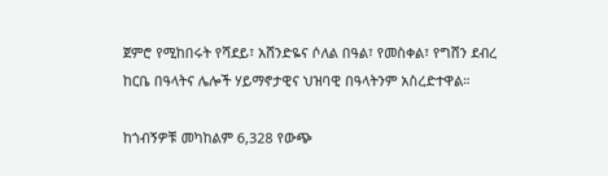ጀምሮ የሚከበሩት የሻደይ፣ አሸንድዬና ሶለል በዓል፣ የመስቀል፣ የግሸን ደብረ ከርቤ በዓላትና ሌሎች ሃይማኖታዊና ህዝባዊ በዓላትንም አስረድተዋል።

ከጎብኝዎቹ መካከልም 6,328 የውጭ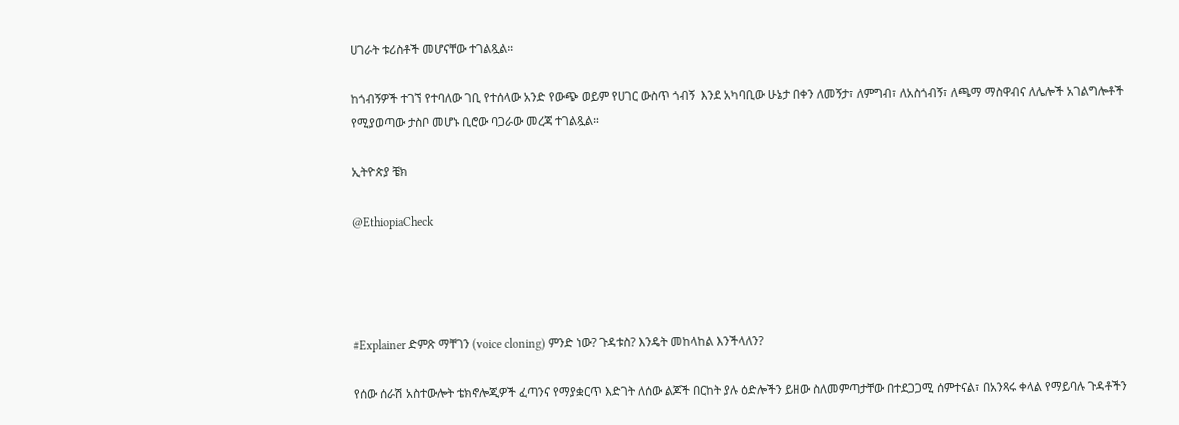ሀገራት ቱሪስቶች መሆናቸው ተገልጿል።

ከጎብኝዎች ተገኘ የተባለው ገቢ የተሰላው አንድ የውጭ ወይም የሀገር ውስጥ ጎብኝ  እንደ አካባቢው ሁኔታ በቀን ለመኝታ፣ ለምግብ፣ ለአስጎብኝ፣ ለጫማ ማስዋብና ለሌሎች አገልግሎቶች የሚያወጣው ታስቦ መሆኑ ቢሮው ባጋራው መረጃ ተገልጿል።

ኢትዮጵያ ቼክ

@EthiopiaCheck




#Explainer ድምጽ ማቸገን (voice cloning) ምንድ ነው? ጉዳቱስ? እንዴት መከላከል እንችላለን?

የሰው ሰራሽ አስተውሎት ቴክኖሎጂዎች ፈጣንና የማያቋርጥ እድገት ለሰው ልጆች በርከት ያሉ ዕድሎችን ይዘው ስለመምጣታቸው በተደጋጋሚ ሰምተናል፣ በአንጻሩ ቀላል የማይባሉ ጉዳቶችን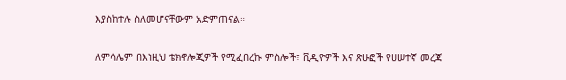እያስከተሉ ስለመሆናቸውም አድምጠናል።

ለምሳሌም በእነዚህ ቴክኖሎጂዎች የሚፈበረኩ ምስሎች፣ ቪዲዮዎች እና ጽሁፎች የሀሠተኛ መረጃ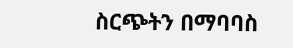ስርጭትን በማባባስ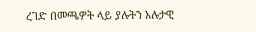ረገድ በመጫዎት ላይ ያሉትን አሉታዊ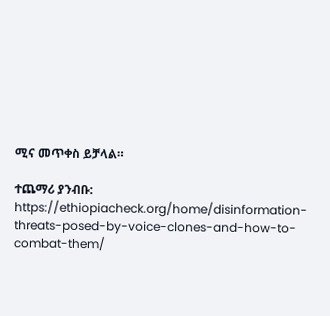ሚና መጥቀስ ይቻላል።

ተጨማሪ ያንብቡ: https://ethiopiacheck.org/home/disinformation-threats-posed-by-voice-clones-and-how-to-combat-them/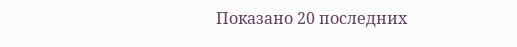Показано 20 последних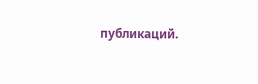публикаций.